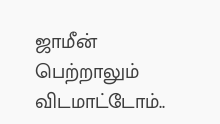ஜாமீன் பெற்றாலும் விடமாட்டோம்..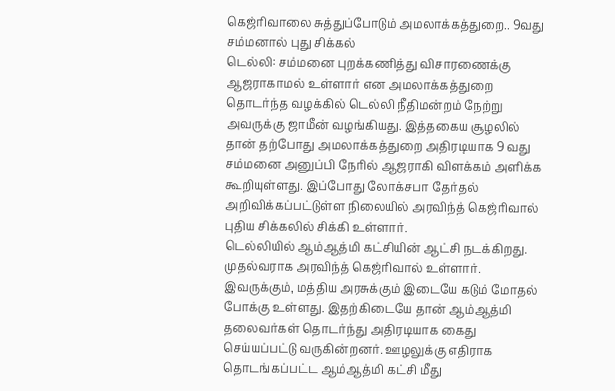கெஜ்ரிவாலை சுத்துப்போடும் அமலாக்கத்துறை.. 9வது சம்மனால் புது சிக்கல்
டெல்லி: சம்மனை புறக்கணித்து விசாரணைக்கு ஆஜராகாமல் உள்ளார் என அமலாக்கத்துறை தொடர்ந்த வழக்கில் டெல்லி நீதிமன்றம் நேற்று அவருக்கு ஜாமீன் வழங்கியது. இத்தகைய சூழலில் தான் தற்போது அமலாக்கத்துறை அதிரடியாக 9 வது சம்மனை அனுப்பி நேரில் ஆஜராகி விளக்கம் அளிக்க கூறியுள்ளது. இப்போது லோக்சபா தேர்தல் அறிவிக்கப்பட்டுள்ள நிலையில் அரவிந்த் கெஜ்ரிவால் புதிய சிக்கலில் சிக்கி உள்ளார்.
டெல்லியில் ஆம்ஆத்மி கட்சியின் ஆட்சி நடக்கிறது. முதல்வராக அரவிந்த் கெஜ்ரிவால் உள்ளார். இவருக்கும், மத்திய அரசுக்கும் இடையே கடும் மோதல் போக்கு உள்ளது. இதற்கிடையே தான் ஆம்ஆத்மி தலைவர்கள் தொடர்ந்து அதிரடியாக கைது செய்யப்பட்டு வருகின்றனர். ஊழலுக்கு எதிராக தொடங்கப்பட்ட ஆம்ஆத்மி கட்சி மீது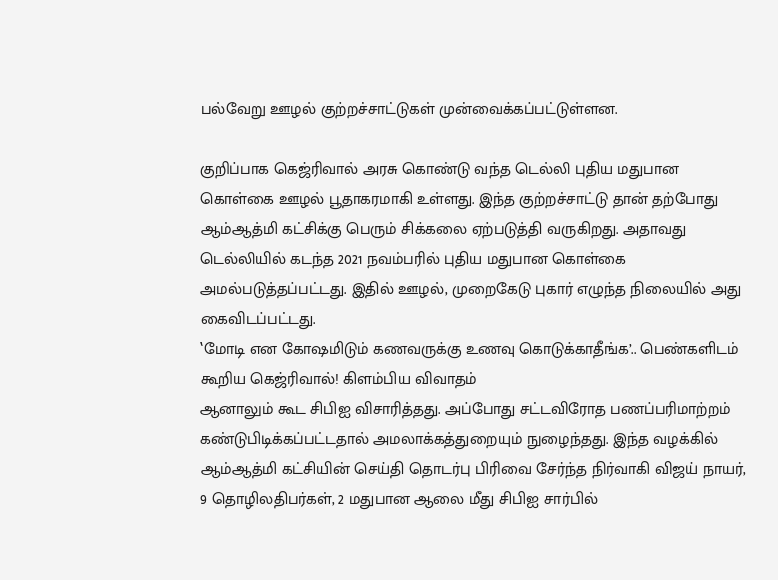பல்வேறு ஊழல் குற்றச்சாட்டுகள் முன்வைக்கப்பட்டுள்ளன.

குறிப்பாக கெஜ்ரிவால் அரசு கொண்டு வந்த டெல்லி புதிய மதுபான கொள்கை ஊழல் பூதாகரமாகி உள்ளது. இந்த குற்றச்சாட்டு தான் தற்போது ஆம்ஆத்மி கட்சிக்கு பெரும் சிக்கலை ஏற்படுத்தி வருகிறது. அதாவது டெல்லியில் கடந்த 2021 நவம்பரில் புதிய மதுபான கொள்கை அமல்படுத்தப்பட்டது. இதில் ஊழல், முறைகேடு புகார் எழுந்த நிலையில் அது கைவிடப்பட்டது.
‛மோடி என கோஷமிடும் கணவருக்கு உணவு கொடுக்காதீங்க’.. பெண்களிடம் கூறிய கெஜ்ரிவால்! கிளம்பிய விவாதம்
ஆனாலும் கூட சிபிஐ விசாரித்தது. அப்போது சட்டவிரோத பணப்பரிமாற்றம் கண்டுபிடிக்கப்பட்டதால் அமலாக்கத்துறையும் நுழைந்தது. இந்த வழக்கில் ஆம்ஆத்மி கட்சியின் செய்தி தொடர்பு பிரிவை சேர்ந்த நிர்வாகி விஜய் நாயர், 9 தொழிலதிபர்கள், 2 மதுபான ஆலை மீது சிபிஐ சார்பில்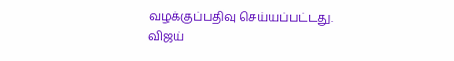வழக்குப்பதிவு செய்யப்பட்டது.
விஜய்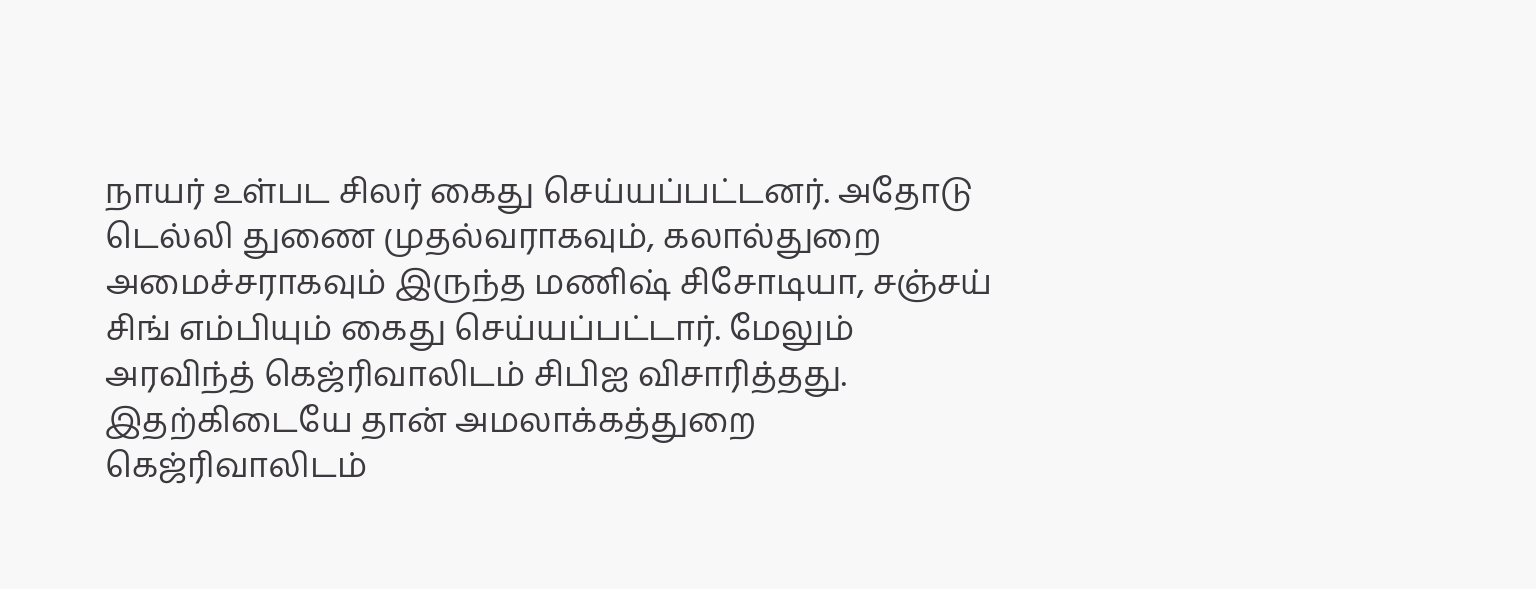நாயர் உள்பட சிலர் கைது செய்யப்பட்டனர். அதோடு டெல்லி துணை முதல்வராகவும், கலால்துறை அமைச்சராகவும் இருந்த மணிஷ் சிசோடியா, சஞ்சய் சிங் எம்பியும் கைது செய்யப்பட்டார். மேலும் அரவிந்த் கெஜ்ரிவாலிடம் சிபிஐ விசாரித்தது. இதற்கிடையே தான் அமலாக்கத்துறை கெஜ்ரிவாலிடம்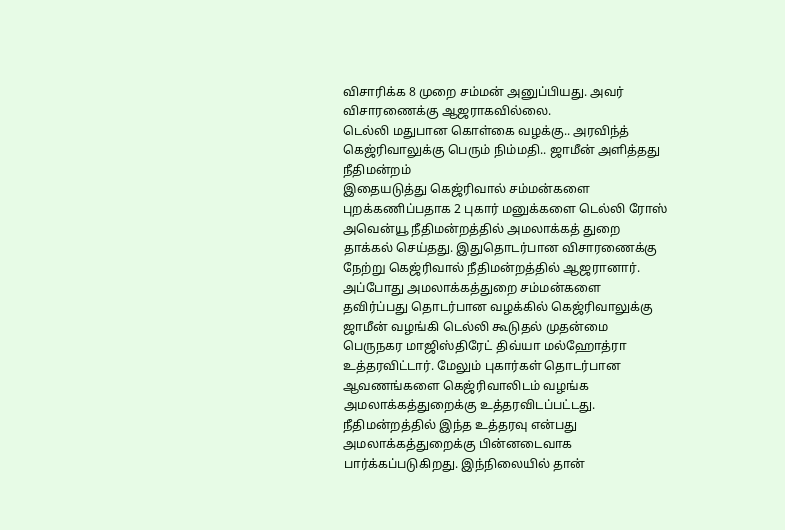விசாரிக்க 8 முறை சம்மன் அனுப்பியது. அவர் விசாரணைக்கு ஆஜராகவில்லை.
டெல்லி மதுபான கொள்கை வழக்கு.. அரவிந்த் கெஜ்ரிவாலுக்கு பெரும் நிம்மதி.. ஜாமீன் அளித்தது நீதிமன்றம்
இதையடுத்து கெஜ்ரிவால் சம்மன்களை புறக்கணிப்பதாக 2 புகார் மனுக்களை டெல்லி ரோஸ் அவென்யூ நீதிமன்றத்தில் அமலாக்கத் துறை தாக்கல் செய்தது. இதுதொடர்பான விசாரணைக்கு நேற்று கெஜ்ரிவால் நீதிமன்றத்தில் ஆஜரானார். அப்போது அமலாக்கத்துறை சம்மன்களை தவிர்ப்பது தொடர்பான வழக்கில் கெஜ்ரிவாலுக்கு ஜாமீன் வழங்கி டெல்லி கூடுதல் முதன்மை பெருநகர மாஜிஸ்திரேட் திவ்யா மல்ஹோத்ரா உத்தரவிட்டார். மேலும் புகார்கள் தொடர்பான ஆவணங்களை கெஜ்ரிவாலிடம் வழங்க அமலாக்கத்துறைக்கு உத்தரவிடப்பட்டது.
நீதிமன்றத்தில் இந்த உத்தரவு என்பது அமலாக்கத்துறைக்கு பின்னடைவாக பார்க்கப்படுகிறது. இந்நிலையில் தான்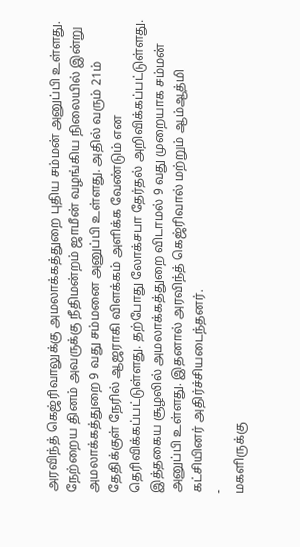அரவிந்த் கெஜ்ரிவாலுக்கு அமலாக்கத்துறை புதிய சம்மன் அனுப்பி உள்ளது. நேற்றைய தினம் அவருக்கு நீதிமன்றம் ஜாமீன் வழங்கிய நிலையில் இன்று அமலாக்கத்துறை 9 வது சம்மனை அனுப்பி உள்ளது. அதில் வரும் 21ம் தேதிக்குள் நேரில் ஆஜராகி விளக்கம் அளிக்க வேண்டும் என தெரிவிக்கப்பட்டுள்ளது. தற்போது லோக்சபா தேர்தல் அறிவிக்கப்பட்டுள்ளது. இத்தகைய சூழலில் அமலாக்கத்துறை விடாமல் 9 வது முறையாக சம்மன் அனுப்பி உள்ளது. இதனால் அரவிந்த் கெஜ்ரிவால் மற்றும் ஆம்ஆத்மி கட்சியினர் அதிர்ச்சியடைந்தனர்.
-
மகளிருக்கு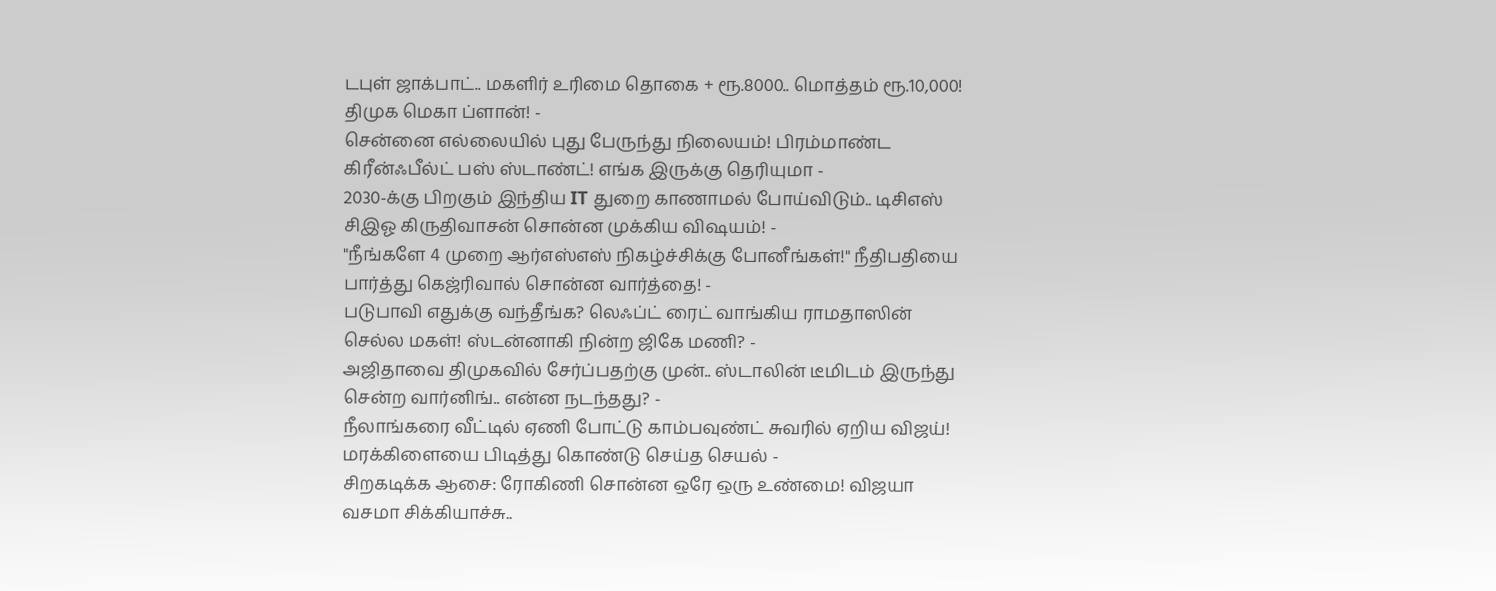டபுள் ஜாக்பாட்.. மகளிர் உரிமை தொகை + ரூ.8000.. மொத்தம் ரூ.10,000! திமுக மெகா ப்ளான்! -
சென்னை எல்லையில் புது பேருந்து நிலையம்! பிரம்மாண்ட கிரீன்ஃபீல்ட் பஸ் ஸ்டாண்ட்! எங்க இருக்கு தெரியுமா -
2030-க்கு பிறகும் இந்திய IT துறை காணாமல் போய்விடும்.. டிசிஎஸ் சிஇஓ கிருதிவாசன் சொன்ன முக்கிய விஷயம்! -
"நீங்களே 4 முறை ஆர்எஸ்எஸ் நிகழ்ச்சிக்கு போனீங்கள்!" நீதிபதியை பார்த்து கெஜ்ரிவால் சொன்ன வார்த்தை! -
படுபாவி எதுக்கு வந்தீங்க? லெஃப்ட் ரைட் வாங்கிய ராமதாஸின் செல்ல மகள்! ஸ்டன்னாகி நின்ற ஜிகே மணி? -
அஜிதாவை திமுகவில் சேர்ப்பதற்கு முன்.. ஸ்டாலின் டீமிடம் இருந்து சென்ற வார்னிங்.. என்ன நடந்தது? -
நீலாங்கரை வீட்டில் ஏணி போட்டு காம்பவுண்ட் சுவரில் ஏறிய விஜய்! மரக்கிளையை பிடித்து கொண்டு செய்த செயல் -
சிறகடிக்க ஆசை: ரோகிணி சொன்ன ஒரே ஒரு உண்மை! விஜயா வசமா சிக்கியாச்சு..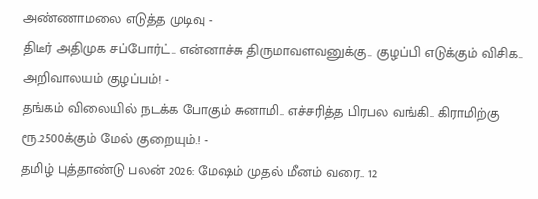அண்ணாமலை எடுத்த முடிவு -
திடீர் அதிமுக சப்போர்ட்.. என்னாச்சு திருமாவளவனுக்கு.. குழப்பி எடுக்கும் விசிக.. அறிவாலயம் குழப்பம்! -
தங்கம் விலையில் நடக்க போகும் சுனாமி.. எச்சரித்த பிரபல வங்கி.. கிராமிற்கு ரூ.2500க்கும் மேல் குறையும்.! -
தமிழ் புத்தாண்டு பலன் 2026: மேஷம் முதல் மீனம் வரை.. 12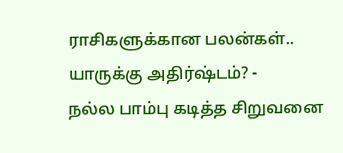ராசிகளுக்கான பலன்கள்.. யாருக்கு அதிர்ஷ்டம்? -
நல்ல பாம்பு கடித்த சிறுவனை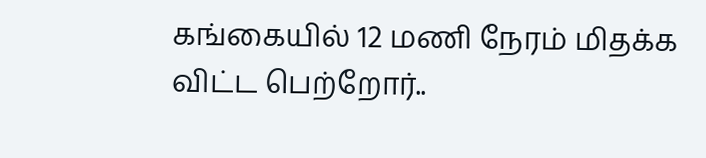கங்கையில் 12 மணி நேரம் மிதக்க விட்ட பெற்றோர்..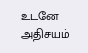உடனே அதிசயம்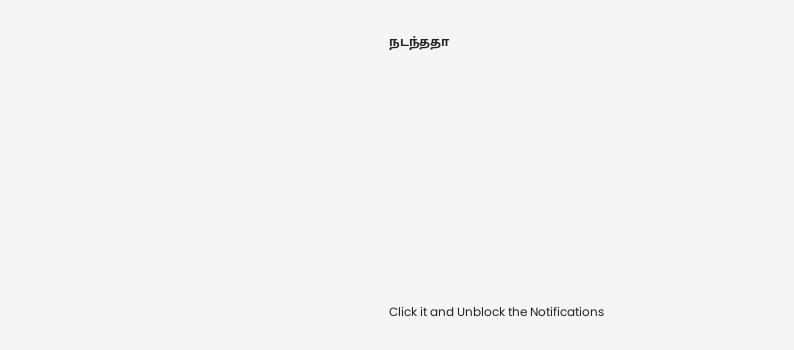நடந்ததா












Click it and Unblock the Notifications